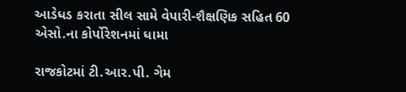આડેધડ કરાતા સીલ સામે વેપારી-શૈક્ષણિક સહિત 60 એસો.ના કોર્પોરેશનમાં ધામા

રાજકોટમાં ટી.આર.પી. ગેમ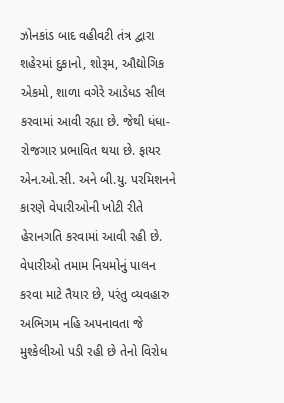ઝોનકાંડ બાદ વહીવટી તંત્ર દ્વારા શહેરમાં દુકાનો, શોરૂમ, ઔદ્યોગિક એકમો, શાળા વગેરે આડેધડ સીલ કરવામાં આવી રહ્યા છે. જેથી ધંધા-રોજગાર પ્રભાવિત થયા છે. ફાયર એન.ઓ.સી. અને બી.યુ. પરમિશનને કારણે વેપારીઓની ખોટી રીતે હેરાનગતિ કરવામાં આવી રહી છે. વેપારીઓ તમામ નિયમોનું પાલન કરવા માટે તૈયાર છે, પરંતુ વ્યવહારુ અભિગમ નહિ અપનાવતા જે મુશ્કેલીઓ પડી રહી છે તેનો વિરોધ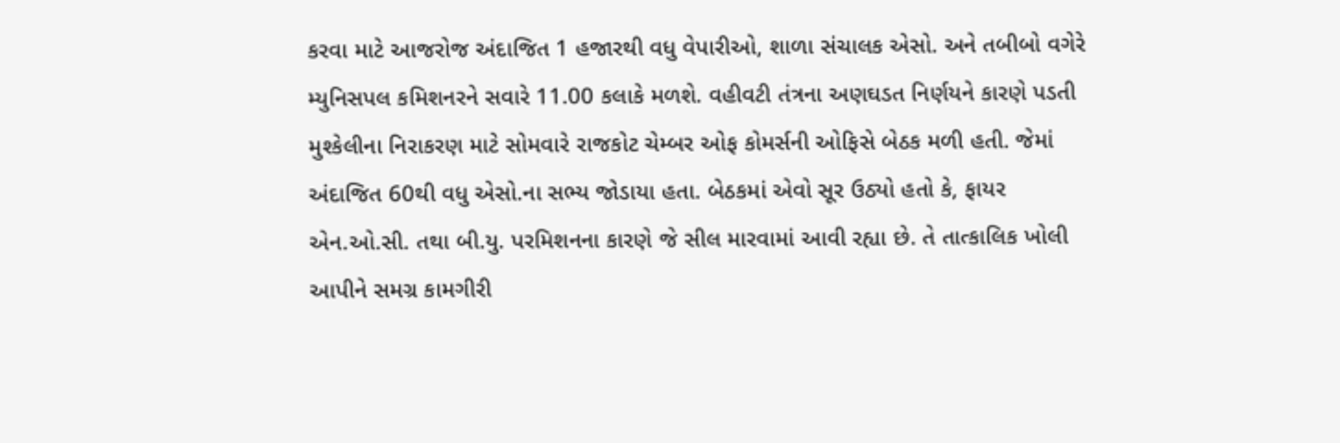કરવા માટે આજરોજ અંદાજિત 1 હજારથી વધુ વેપારીઓ, શાળા સંચાલક એસો. અને તબીબો વગેરે મ્યુનિસપલ કમિશનરને સવારે 11.00 કલાકે મળશે. વહીવટી તંત્રના અણઘડત નિર્ણયને કારણે પડતી મુશ્કેલીના નિરાકરણ માટે સોમવારે રાજકોટ ચેમ્બર ઓફ કોમર્સની ઓફિસે બેઠક મળી હતી. જેમાં અંદાજિત 60થી વધુ એસો.ના સભ્ય જોડાયા હતા. બેઠકમાં એવો સૂર ઉઠ્યો હતો કે, ફાયર એન.ઓ.સી. તથા બી.યુ. પરમિશનના કારણે જે સીલ મારવામાં આવી રહ્યા છે. તે તાત્કાલિક ખોલી આપીને સમગ્ર કામગીરી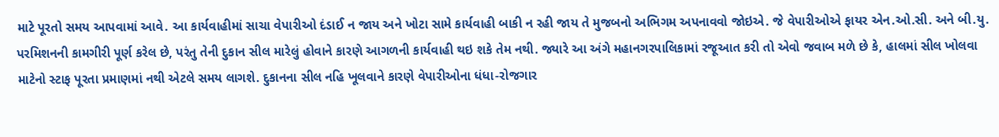માટે પૂરતો સમય આપવામાં આવે. આ કાર્યવાહીમાં સાચા વેપારીઓ દંડાઈ ન જાય અને ખોટા સામે કાર્યવાહી બાકી ન રહી જાય તે મુજબનો અભિગમ અપનાવવો જોઇએ. જે વેપારીઓએ ફાયર એન.ઓ.સી. અને બી.યુ. પરમિશનની કામગીરી પૂર્ણ કરેલ છે, પરંતુ તેની દુકાન સીલ મારેલું હોવાને કારણે આગળની કાર્યવાહી થઇ શકે તેમ નથી. જ્યારે આ અંગે મહાનગરપાલિકામાં રજૂઆત કરી તો એવો જવાબ મળે છે કે, હાલમાં સીલ ખોલવા માટેનો સ્ટાફ પૂરતા પ્રમાણમાં નથી એટલે સમય લાગશે. દુકાનના સીલ નહિ ખૂલવાને કારણે વેપારીઓના ધંધા-રોજગાર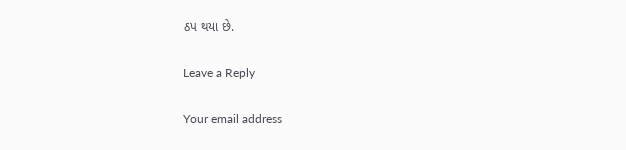ઠપ થયા છે.

Leave a Reply

Your email address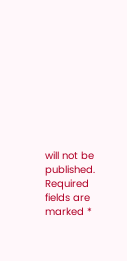will not be published. Required fields are marked *